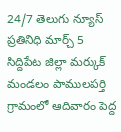24/7 తెలుగు న్యూస్ ప్రతినిధి మార్చ్ 5
సిద్దిపేట జిల్లా మర్కుక్ మండలం పాములపర్తి గ్రామంలో ఆదివారం పెద్ద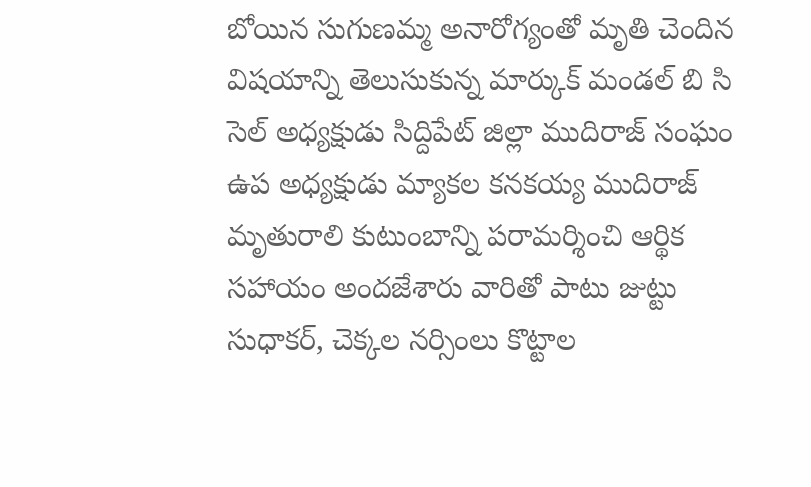బోయిన సుగుణమ్మ అనారోగ్యంతో మృతి చెందిన విషయాన్ని తెలుసుకున్న మార్కుక్ మండల్ బి సి సెల్ అధ్యక్షుడు సిద్దిపేట్ జిల్లా ముదిరాజ్ సంఘం ఉప అధ్యక్షుడు మ్యాకల కనకయ్య ముదిరాజ్ మృతురాలి కుటుంబాన్ని పరామర్శించి ఆర్థిక సహాయం అందజేశారు వారితో పాటు జుట్టు సుధాకర్, చెక్కల నర్సింలు కొట్టాల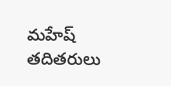మహేష్ తదితరులు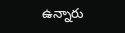ఉన్నారు